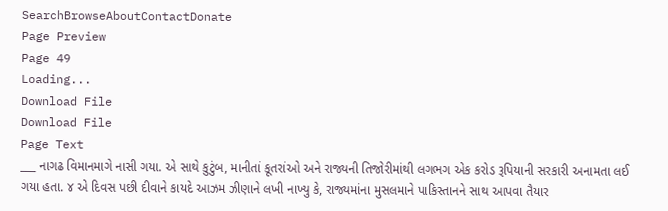SearchBrowseAboutContactDonate
Page Preview
Page 49
Loading...
Download File
Download File
Page Text
___ નાગઢ વિમાનમાગે નાસી ગયા. એ સાથે કુટુંબ, માનીતાં કૂતરાંઓ અને રાજ્યની તિજોરીમાંથી લગભગ એક કરોડ રૂપિયાની સરકારી અનામતા લઈ ગયા હતા. ૪ એ દિવસ પછી દીવાને કાયદે આઝમ ઝીણાને લખી નાખ્યુ કે, રાજ્યમાંના મુસલમાને પાકિસ્તાનને સાથ આપવા તૈયાર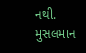નથી. મુસલમાન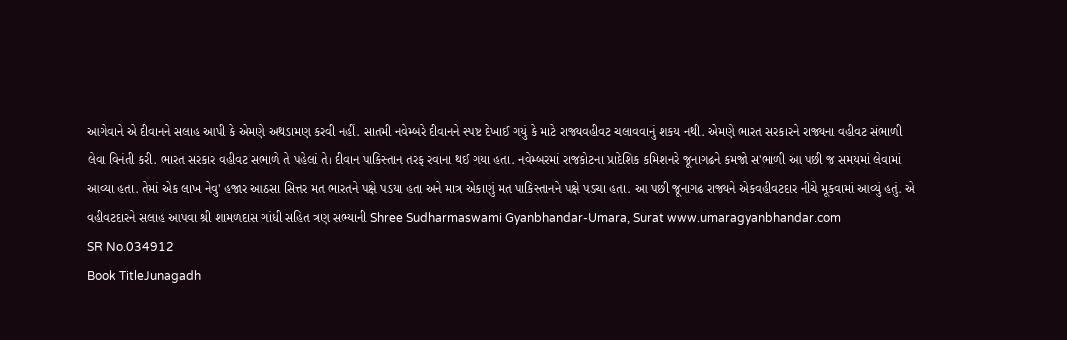આગેવાને એ દીવાનને સલાહ આપી કે એમણે અથડામણ કરવી નહીં. સાતમી નવેમ્બરે દીવાનને સ્પષ્ટ દેખાઈ ગયું કે માટે રાજ્યવહીવટ ચલાવવાનું શકય નથી. એમણે ભારત સરકારને રાજ્યના વહીવટ સંભાળી લેવા વિનંતી કરી. ભારત સરકાર વહીવટ સભાળે તે પહેલાં તે। દીવાન પાકિસ્તાન તરફ રવાના થઈ ગયા હતા. નવેમ્બરમાં રાજકોટના પ્રાદેશિક કમિશનરે જૂનાગઢને કમજો સ'ભાળી આ પછી જ સમયમાં લેવામાં આવ્યા હતા. તેમાં એક લાખ નેવુ' હજાર આઠસા સિત્તર મત ભારતને પક્ષે પડયા હતા અને માત્ર એકાણું મત પાકિસ્તાનને પક્ષે પડચા હતા. આ પછી જૂનાગઢ રાજ્યને એકવહીવટદાર નીચે મૂકવામાં આવ્યું હતું. એ વહીવટદારને સલાહ આપવા શ્રી શામળદાસ ગાંધી સહિત ત્રણ સભ્યાની Shree Sudharmaswami Gyanbhandar-Umara, Surat www.umaragyanbhandar.com
SR No.034912
Book TitleJunagadh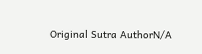Original Sutra AuthorN/A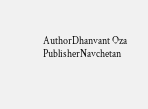AuthorDhanvant Oza
PublisherNavchetan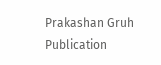Prakashan Gruh
Publication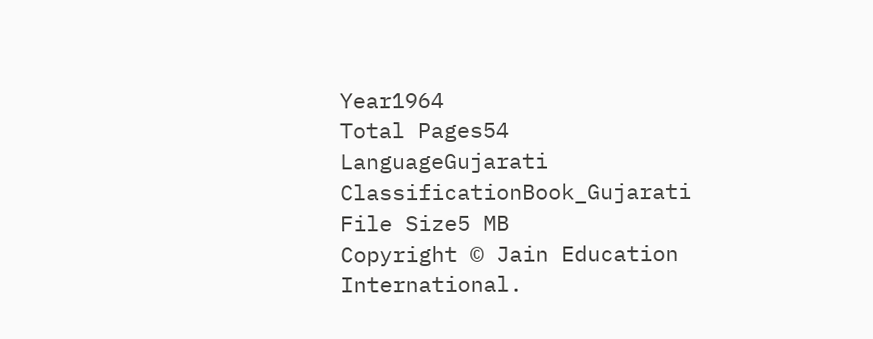Year1964
Total Pages54
LanguageGujarati
ClassificationBook_Gujarati
File Size5 MB
Copyright © Jain Education International.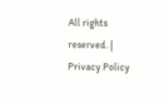All rights reserved. | Privacy Policy